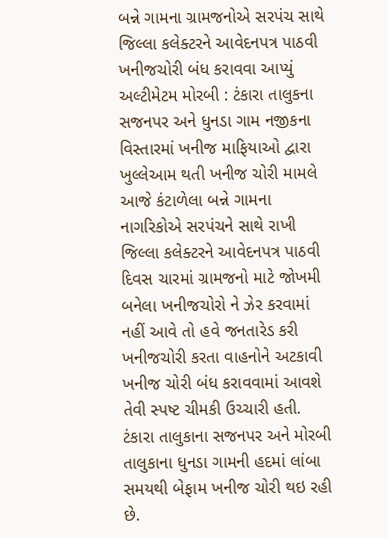બન્ને ગામના ગ્રામજનોએ સરપંચ સાથે જિલ્લા કલેક્ટરને આવેદનપત્ર પાઠવી ખનીજચોરી બંધ કરાવવા આપ્યું અલ્ટીમેટમ મોરબી : ટંકારા તાલુકના સજનપર અને ધુનડા ગામ નજીકના વિસ્તારમાં ખનીજ માફિયાઓ દ્વારા ખુલ્લેઆમ થતી ખનીજ ચોરી મામલે આજે કંટાળેલા બન્ને ગામના નાગરિકોએ સરપંચને સાથે રાખી જિલ્લા કલેક્ટરને આવેદનપત્ર પાઠવી દિવસ ચારમાં ગ્રામજનો માટે જોખમી બનેલા ખનીજચોરો ને ઝેર કરવામાં નહીં આવે તો હવે જનતારેડ કરી ખનીજચોરી કરતા વાહનોને અટકાવી ખનીજ ચોરી બંધ કરાવવામાં આવશે તેવી સ્પષ્ટ ચીમકી ઉચ્ચારી હતી. ટંકારા તાલુકાના સજનપર અને મોરબી તાલુકાના ધુનડા ગામની હદમાં લાંબા સમયથી બેફામ ખનીજ ચોરી થઇ રહી છે.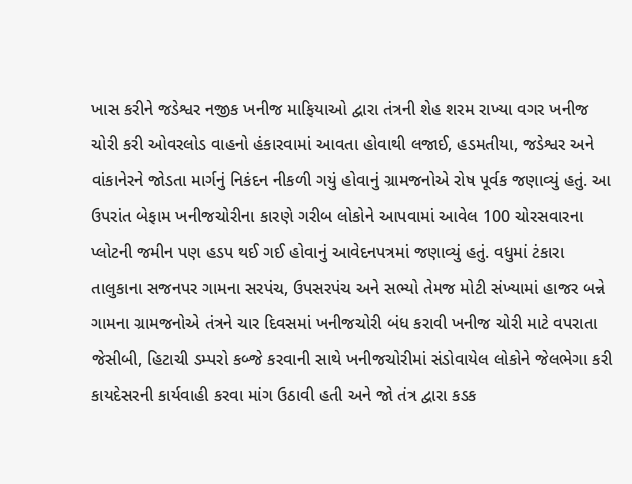ખાસ કરીને જડેશ્વર નજીક ખનીજ માફિયાઓ દ્વારા તંત્રની શેહ શરમ રાખ્યા વગર ખનીજ ચોરી કરી ઓવરલોડ વાહનો હંકારવામાં આવતા હોવાથી લજાઈ, હડમતીયા, જડેશ્વર અને વાંકાનેરને જોડતા માર્ગનું નિકંદન નીકળી ગયું હોવાનું ગ્રામજનોએ રોષ પૂર્વક જણાવ્યું હતું. આ ઉપરાંત બેફામ ખનીજચોરીના કારણે ગરીબ લોકોને આપવામાં આવેલ 100 ચોરસવારના પ્લોટની જમીન પણ હડપ થઈ ગઈ હોવાનું આવેદનપત્રમાં જણાવ્યું હતું. વધુમાં ટંકારા તાલુકાના સજનપર ગામના સરપંચ, ઉપસરપંચ અને સભ્યો તેમજ મોટી સંખ્યામાં હાજર બન્ને ગામના ગ્રામજનોએ તંત્રને ચાર દિવસમાં ખનીજચોરી બંધ કરાવી ખનીજ ચોરી માટે વપરાતા જેસીબી, હિટાચી ડમ્પરો કબ્જે કરવાની સાથે ખનીજચોરીમાં સંડોવાયેલ લોકોને જેલભેગા કરી કાયદેસરની કાર્યવાહી કરવા માંગ ઉઠાવી હતી અને જો તંત્ર દ્વારા કડક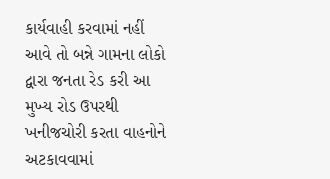કાર્યવાહી કરવામાં નહીં આવે તો બન્ને ગામના લોકો દ્વારા જનતા રેડ કરી આ મુખ્ય રોડ ઉપરથી ખનીજચોરી કરતા વાહનોને અટકાવવામાં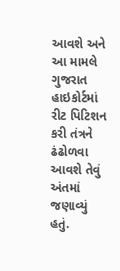આવશે અને આ મામલે ગુજરાત હાઇકોર્ટમાં રીટ પિટિશન કરી તંત્રને ઢંઢોળવા આવશે તેવું અંતમાં જણાવ્યું હતું.